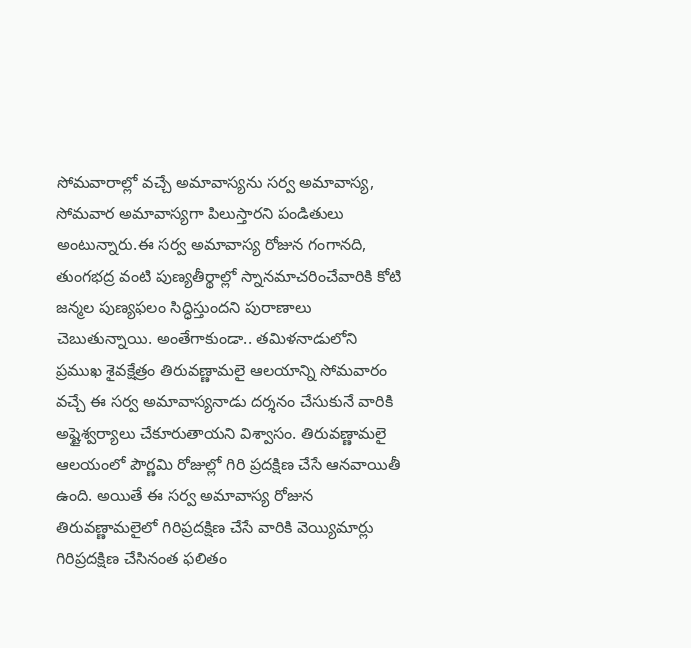సోమవారాల్లో వచ్చే అమావాస్యను సర్వ అమావాస్య, సోమవార అమావాస్యగా పిలుస్తారని పండితులు అంటున్నారు.ఈ సర్వ అమావాస్య రోజున గంగానది, తుంగభద్ర వంటి పుణ్యతీర్థాల్లో స్నానమాచరించేవారికి కోటి జన్మల పుణ్యఫలం సిద్ధిస్తుందని పురాణాలు చెబుతున్నాయి. అంతేగాకుండా.. తమిళనాడులోని ప్రముఖ శైవక్షేత్రం తిరువణ్ణామలై ఆలయాన్ని సోమవారం వచ్చే ఈ సర్వ అమావాస్యనాడు దర్శనం చేసుకునే వారికి అష్టైశ్వర్యాలు చేకూరుతాయని విశ్వాసం. తిరువణ్ణామలై ఆలయంలో పౌర్ణమి రోజుల్లో గిరి ప్రదక్షిణ చేసే ఆనవాయితీ ఉంది. అయితే ఈ సర్వ అమావాస్య రోజున తిరువణ్ణామలైలో గిరిప్రదక్షిణ చేసే వారికి వెయ్యిమార్లు గిరిప్రదక్షిణ చేసినంత ఫలితం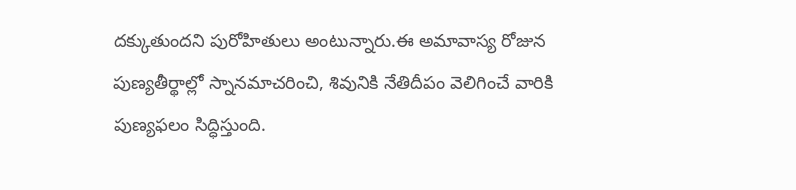దక్కుతుందని పురోహితులు అంటున్నారు.ఈ అమావాస్య రోజున పుణ్యతీర్థాల్లో స్నానమాచరించి, శివునికి నేతిదీపం వెలిగించే వారికి పుణ్యఫలం సిద్ధిస్తుంది.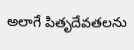అలాగే పితృదేవతలను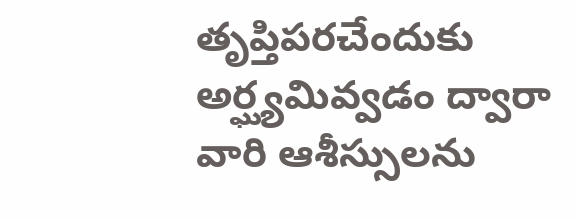తృప్తిపరచేందుకు అర్ఘ్యమివ్వడం ద్వారా వారి ఆశీస్సులను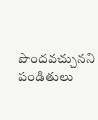పొందవచ్చునని పండితులు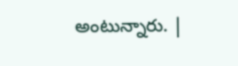అంటున్నారు. |